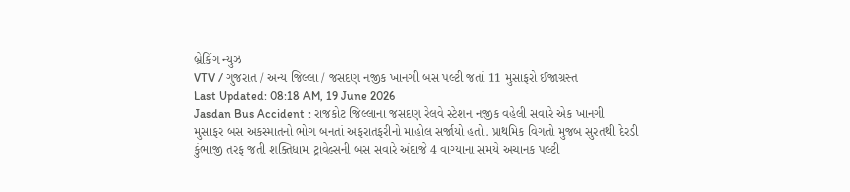બ્રેકિંગ ન્યુઝ
VTV / ગુજરાત / અન્ય જિલ્લા / જસદણ નજીક ખાનગી બસ પલ્ટી જતાં 11 મુસાફરો ઈજાગ્રસ્ત
Last Updated: 08:18 AM, 19 June 2026
Jasdan Bus Accident : રાજકોટ જિલ્લાના જસદણ રેલવે સ્ટેશન નજીક વહેલી સવારે એક ખાનગી મુસાફર બસ અકસ્માતનો ભોગ બનતાં અફરાતફરીનો માહોલ સર્જાયો હતો. પ્રાથમિક વિગતો મુજબ સુરતથી દેરડી કુંભાજી તરફ જતી શક્તિધામ ટ્રાવેલ્સની બસ સવારે અંદાજે 4 વાગ્યાના સમયે અચાનક પલ્ટી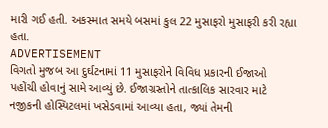મારી ગઈ હતી. અકસ્માત સમયે બસમાં કુલ 22 મુસાફરો મુસાફરી કરી રહ્યા હતા.
ADVERTISEMENT
વિગતો મુજબ આ દુર્ઘટનામાં 11 મુસાફરોને વિવિધ પ્રકારની ઈજાઓ પહોંચી હોવાનું સામે આવ્યું છે. ઈજાગ્રસ્તોને તાત્કાલિક સારવાર માટે નજીકની હોસ્પિટલમાં ખસેડવામાં આવ્યા હતા, જ્યાં તેમની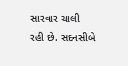સારવાર ચાલી રહી છે. સદનસીબે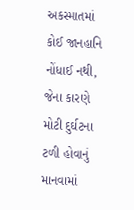અકસ્માતમાં કોઈ જાનહાનિ નોંધાઈ નથી, જેના કારણે મોટી દુર્ઘટના ટળી હોવાનું માનવામાં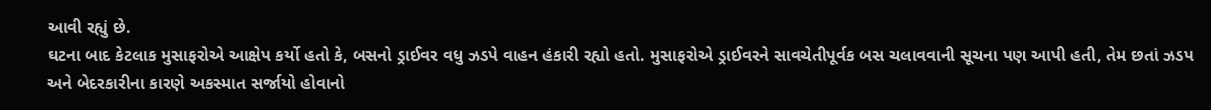આવી રહ્યું છે.
ઘટના બાદ કેટલાક મુસાફરોએ આક્ષેપ કર્યો હતો કે, બસનો ડ્રાઈવર વધુ ઝડપે વાહન હંકારી રહ્યો હતો. મુસાફરોએ ડ્રાઈવરને સાવચેતીપૂર્વક બસ ચલાવવાની સૂચના પણ આપી હતી, તેમ છતાં ઝડપ અને બેદરકારીના કારણે અકસ્માત સર્જાયો હોવાનો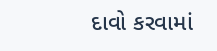દાવો કરવામાં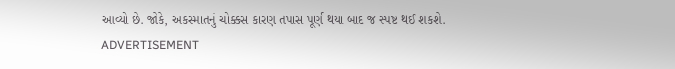આવ્યો છે. જોકે, અકસ્માતનું ચોક્કસ કારણ તપાસ પૂર્ણ થયા બાદ જ સ્પષ્ટ થઈ શકશે.
ADVERTISEMENT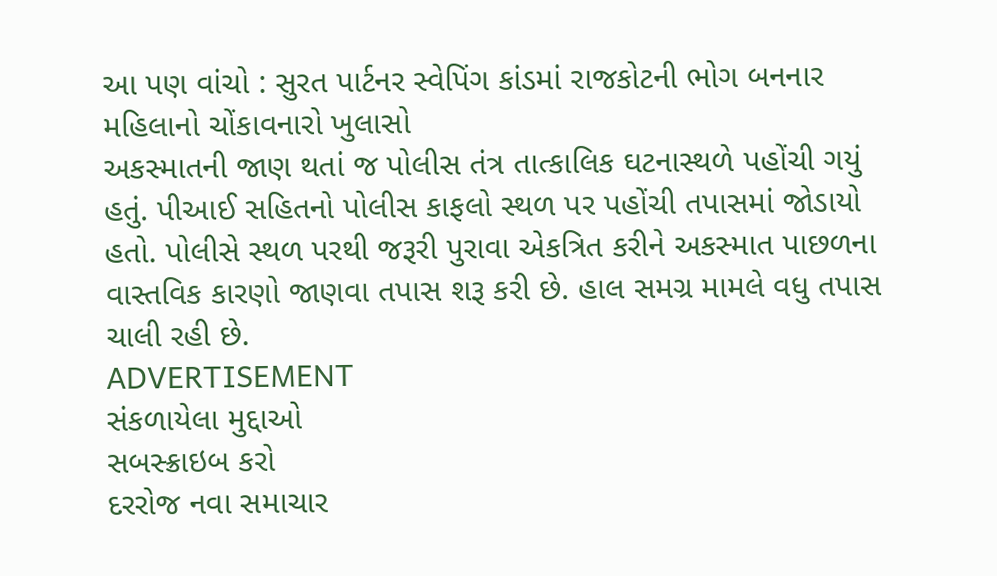આ પણ વાંચો : સુરત પાર્ટનર સ્વેપિંગ કાંડમાં રાજકોટની ભોગ બનનાર મહિલાનો ચોંકાવનારો ખુલાસો
અકસ્માતની જાણ થતાં જ પોલીસ તંત્ર તાત્કાલિક ઘટનાસ્થળે પહોંચી ગયું હતું. પીઆઈ સહિતનો પોલીસ કાફલો સ્થળ પર પહોંચી તપાસમાં જોડાયો હતો. પોલીસે સ્થળ પરથી જરૂરી પુરાવા એકત્રિત કરીને અકસ્માત પાછળના વાસ્તવિક કારણો જાણવા તપાસ શરૂ કરી છે. હાલ સમગ્ર મામલે વધુ તપાસ ચાલી રહી છે.
ADVERTISEMENT
સંકળાયેલા મુદ્દાઓ
સબસ્ક્રાઇબ કરો
દરરોજ નવા સમાચાર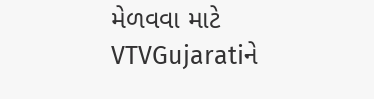મેળવવા માટે VTVGujaratiને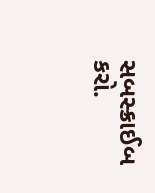સબસ્ક્રાઈબ કરો.